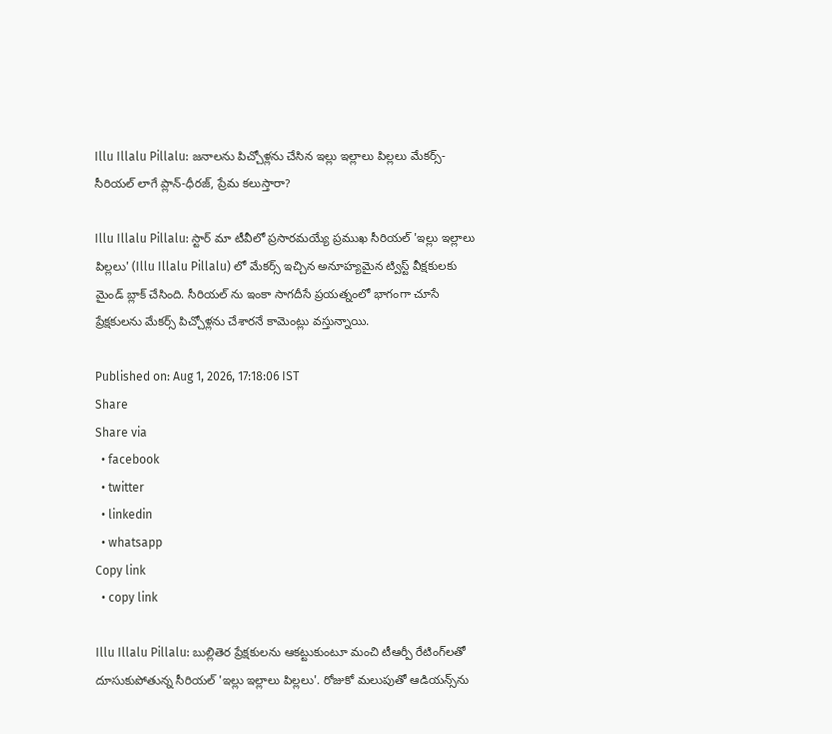Illu Illalu Pillalu: జనాలను పిచ్చోళ్లను చేసిన ఇల్లు ఇల్లాలు పిల్లలు మేకర్స్-సీరియల్ లాగే ప్లాన్-ధీరజ్, ప్రేమ కలుస్తారా?

Illu Illalu Pillalu: స్టార్ మా టీవీలో ప్రసారమయ్యే ప్రముఖ సీరియల్ 'ఇల్లు ఇల్లాలు పిల్లలు' (Illu Illalu Pillalu) లో మేకర్స్ ఇచ్చిన అనూహ్యమైన ట్విస్ట్ వీక్షకులకు మైండ్ బ్లాక్ చేసింది. సీరియల్ ను ఇంకా సాగదీసే ప్రయత్నంలో భాగంగా చూసే ప్రేక్షకులను మేకర్స్ పిచ్చోళ్లను చేశారనే కామెంట్లు వస్తున్నాయి.

Published on: Aug 1, 2026, 17:18:06 IST
Share
Share via
  • facebook
  • twitter
  • linkedin
  • whatsapp
Copy link
  • copy link

Illu Illalu Pillalu: బుల్లితెర ప్రేక్షకులను ఆకట్టుకుంటూ మంచి టీఆర్పీ రేటింగ్‌లతో దూసుకుపోతున్న సీరియల్ 'ఇల్లు ఇల్లాలు పిల్లలు'. రోజుకో మలుపుతో ఆడియన్స్‌ను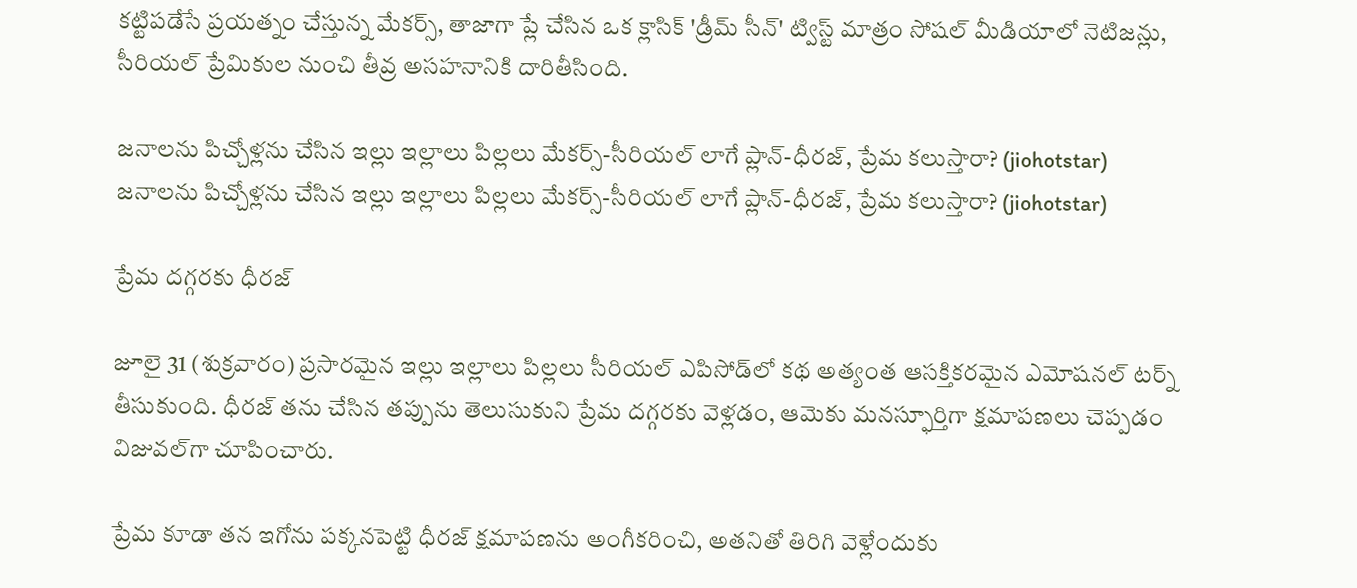కట్టిపడేసే ప్రయత్నం చేస్తున్న మేకర్స్, తాజాగా ప్లే చేసిన ఒక క్లాసిక్ 'డ్రీమ్ సీన్' ట్విస్ట్ మాత్రం సోషల్ మీడియాలో నెటిజన్లు, సీరియల్ ప్రేమికుల నుంచి తీవ్ర అసహనానికి దారితీసింది.

జనాలను పిచ్చోళ్లను చేసిన ఇల్లు ఇల్లాలు పిల్లలు మేకర్స్-సీరియల్ లాగే ప్లాన్-ధీరజ్, ప్రేమ కలుస్తారా? (jiohotstar)
జనాలను పిచ్చోళ్లను చేసిన ఇల్లు ఇల్లాలు పిల్లలు మేకర్స్-సీరియల్ లాగే ప్లాన్-ధీరజ్, ప్రేమ కలుస్తారా? (jiohotstar)

ప్రేమ దగ్గరకు ధీరజ్

జూలై 31 (శుక్రవారం) ప్రసారమైన ఇల్లు ఇల్లాలు పిల్లలు సీరియల్ ఎపిసోడ్‌లో కథ అత్యంత ఆసక్తికరమైన ఎమోషనల్ టర్న్ తీసుకుంది. ధీరజ్ తను చేసిన తప్పును తెలుసుకుని ప్రేమ దగ్గరకు వెళ్లడం, ఆమెకు మనస్ఫూర్తిగా క్షమాపణలు చెప్పడం విజువల్‌గా చూపించారు.

ప్రేమ కూడా తన ఇగోను పక్కనపెట్టి ధీరజ్ క్షమాపణను అంగీకరించి, అతనితో తిరిగి వెళ్లేందుకు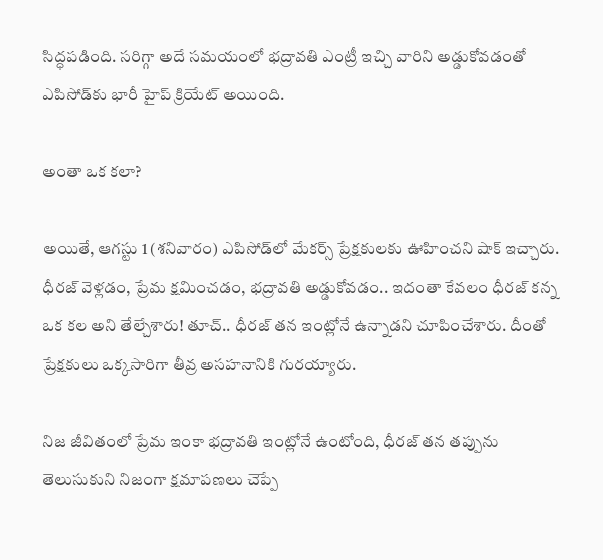సిద్ధపడింది. సరిగ్గా అదే సమయంలో భద్రావతి ఎంట్రీ ఇచ్చి వారిని అడ్డుకోవడంతో ఎపిసోడ్‌కు భారీ హైప్ క్రియేట్ అయింది.

అంతా ఒక కలా?

అయితే, ఆగస్టు 1 (శనివారం) ఎపిసోడ్‌లో మేకర్స్ ప్రేక్షకులకు ఊహించని షాక్ ఇచ్చారు. ధీరజ్ వెళ్లడం, ప్రేమ క్షమించడం, భద్రావతి అడ్డుకోవడం.. ఇదంతా కేవలం ధీరజ్ కన్న ఒక కల అని తేల్చేశారు! తూచ్.. ధీరజ్ తన ఇంట్లోనే ఉన్నాడని చూపించేశారు. దీంతో ప్రేక్షకులు ఒక్కసారిగా తీవ్ర అసహనానికి గురయ్యారు.

నిజ జీవితంలో ప్రేమ ఇంకా భద్రావతి ఇంట్లోనే ఉంటోంది, ధీరజ్ తన తప్పును తెలుసుకుని నిజంగా క్షమాపణలు చెప్పే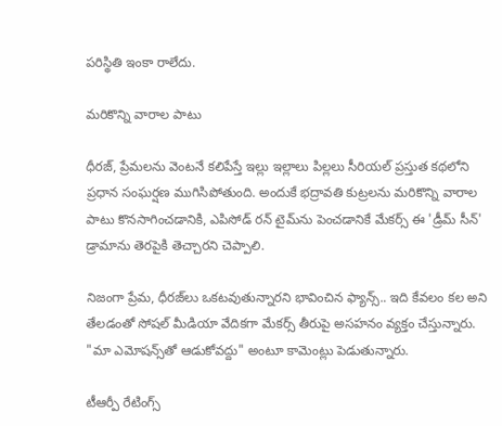పరిస్థితి ఇంకా రాలేదు.

మరికొన్ని వారాల పాటు

ధీరజ్, ప్రేమలను వెంటనే కలిపేస్తే ఇల్లు ఇల్లాలు పిల్లలు సీరియల్ ప్రస్తుత కథలోని ప్రధాన సంఘర్షణ ముగిసిపోతుంది. అందుకే భద్రావతి కుట్రలను మరికొన్ని వారాల పాటు కొనసాగించడానికి, ఎపిసోడ్ రన్ టైమ్‌ను పెంచడానికే మేకర్స్ ఈ 'డ్రీమ్ సీన్' డ్రామాను తెరపైకి తెచ్చారని చెప్పాలి.

నిజంగా ప్రేమ, ధీరజ్‌లు ఒకటవుతున్నారని భావించిన ఫ్యాన్స్.. ఇది కేవలం కల అని తేలడంతో సోషల్ మీడియా వేదికగా మేకర్స్ తీరుపై అసహనం వ్యక్తం చేస్తున్నారు. "మా ఎమోషన్స్‌తో ఆడుకోవద్దు" అంటూ కామెంట్లు పెడుతున్నారు.

టీఆర్పీ రేటింగ్స్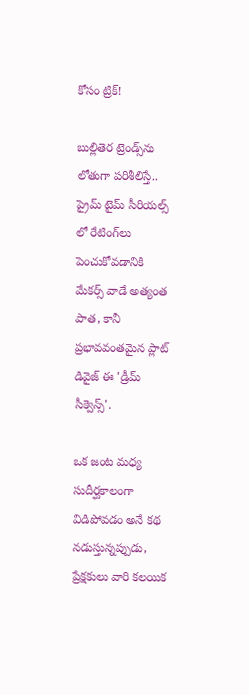కోసం ట్రిక్!

బుల్లితెర ట్రెండ్స్‌ను లోతుగా పరిశీలిస్తే.. ప్రైమ్ టైమ్ సీరియల్స్ లో రేటింగ్‌లు పెంచుకోవడానికి మేకర్స్ వాడే అత్యంత పాత, కానీ ప్రభావవంతమైన ప్లాట్ డివైజ్ ఈ 'డ్రీమ్ సీక్వెన్స్'.

ఒక జంట మధ్య సుదీర్ఘకాలంగా విడిపోవడం అనే కథ నడుస్తున్నప్పుడు, ప్రేక్షకులు వారి కలయిక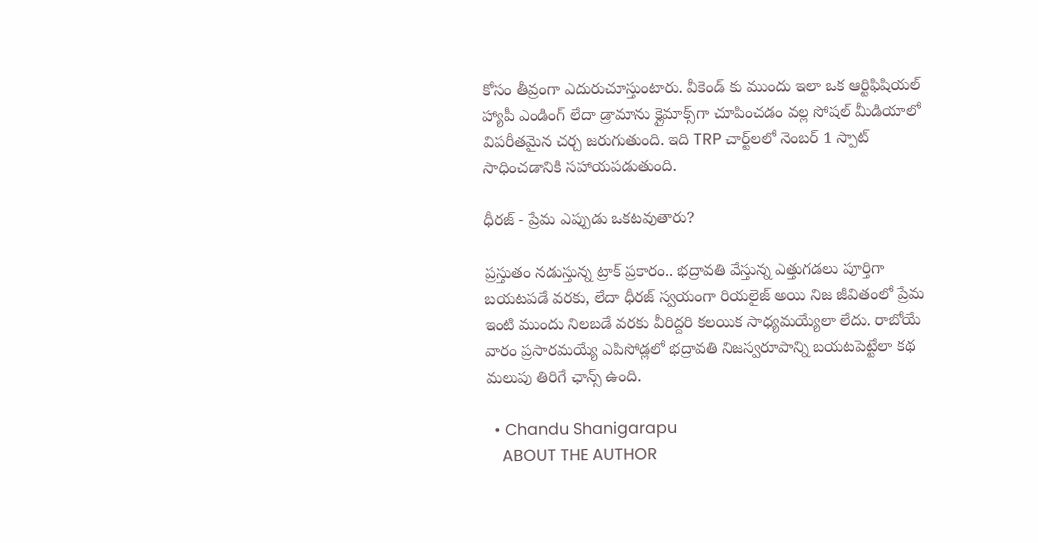కోసం తీవ్రంగా ఎదురుచూస్తుంటారు. వీకెండ్ కు ముందు ఇలా ఒక ఆర్టిఫిషియల్ హ్యాపీ ఎండింగ్ లేదా డ్రామాను క్లైమాక్స్‌గా చూపించడం వల్ల సోషల్ మీడియాలో విపరీతమైన చర్చ జరుగుతుంది. ఇది TRP చార్ట్‌లలో నెంబర్ 1 స్పాట్ సాధించడానికి సహాయపడుతుంది.

ధీరజ్ - ప్రేమ ఎప్పుడు ఒకటవుతారు?

ప్రస్తుతం నడుస్తున్న ట్రాక్ ప్రకారం.. భద్రావతి వేస్తున్న ఎత్తుగడలు పూర్తిగా బయటపడే వరకు, లేదా ధీరజ్ స్వయంగా రియలైజ్ అయి నిజ జీవితంలో ప్రేమ ఇంటి ముందు నిలబడే వరకు వీరిద్దరి కలయిక సాధ్యమయ్యేలా లేదు. రాబోయే వారం ప్రసారమయ్యే ఎపిసోడ్లలో భద్రావతి నిజస్వరూపాన్ని బయటపెట్టేలా కథ మలుపు తిరిగే ఛాన్స్ ఉంది.

  • Chandu Shanigarapu
    ABOUT THE AUTHOR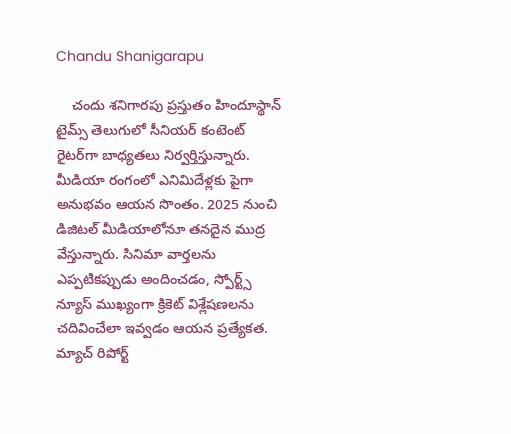Chandu Shanigarapu

    చందు శనిగారపు ప్రస్తుతం హిందూస్థాన్ టైమ్స్ తెలుగులో సీనియర్ కంటెంట్ రైట‌ర్‌గా బాధ్యతలు నిర్వర్తిస్తున్నారు. మీడియా రంగంలో ఎనిమిదేళ్లకు పైగా అనుభవం ఆయన సొంతం. 2025 నుంచి డిజిటల్ మీడియాలోనూ తనదైన ముద్ర వేస్తున్నారు. సినిమా వార్తలను ఎప్పటికప్పుడు అందించడం, స్పోర్ట్స్ న్యూస్ ముఖ్యంగా క్రికెట్ విశ్లేషణలను చదివించేలా ఇవ్వడం ఆయన ప్రత్యేకత. మ్యాచ్ రిపోర్ట్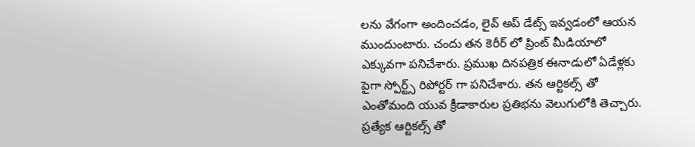లను వేగంగా అందించడం, లైవ్ అప్ డేట్స్ ఇవ్వడంలో ఆయన ముందుంటారు. చందు తన కెరీర్ లో ప్రింట్ మీడియాలో ఎక్కువగా పనిచేశారు. ప్రముఖ దినపత్రిక ఈనాడులో ఏడేళ్లకు పైగా స్పోర్ట్స్ రిపోర్టర్ గా పనిచేశారు. తన ఆర్టికల్స్ తో ఎంతోమంది యువ క్రీడాకారుల ప్రతిభను వెలుగులోకి తెచ్చారు. ప్రత్యేక ఆర్టికల్స్ తో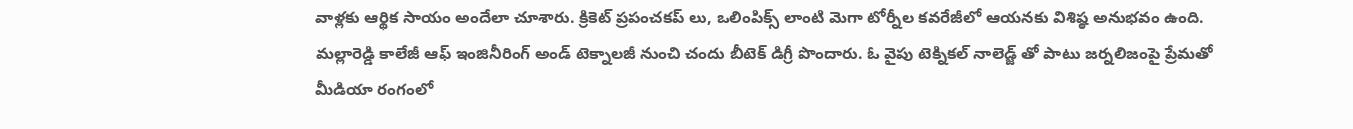వాళ్లకు ఆర్థిక సాయం అందేలా చూశారు. క్రికెట్ ప్రపంచకప్ లు, ఒలింపిక్స్ లాంటి మెగా టోర్నీల కవరేజీలో ఆయనకు విశిష్ఠ అనుభవం ఉంది. మల్లారెడ్డి కాలేజీ ఆఫ్ ఇంజినీరింగ్ అండ్ టెక్నాలజీ నుంచి చందు బీటెక్ డిగ్రీ పొందారు. ఓ వైపు టెక్నికల్ నాలెడ్జ్ తో పాటు జర్నలిజంపై ప్రేమతో మీడియా రంగంలో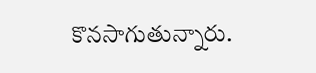కొనసాగుతున్నారు.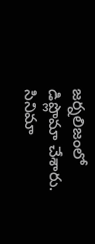జర్నలిజంలో డిప్లొమా చేశారు. సినిమా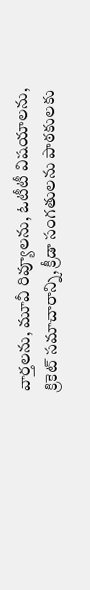వార్తలను, మూవీ రివ్యూలను, ఓటీటీ విషయాలను, క్రికెట్ సమాచారాన్ని, క్రీడా సంగతులను పాఠకులకు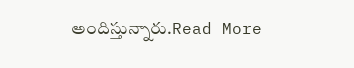అందిస్తున్నారు.Read More